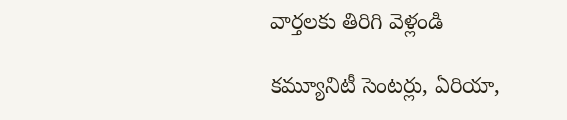వార్తలకు తిరిగి వెళ్లండి

కమ్యూనిటీ సెంటర్లు, ఏరియా,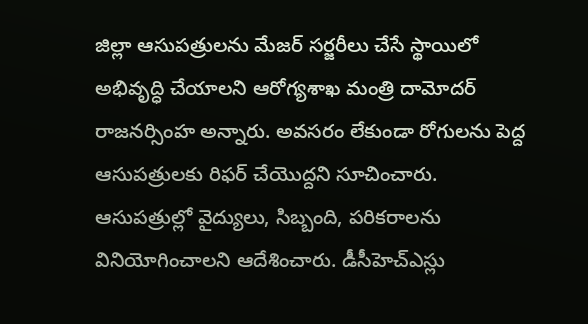జిల్లా ఆసుపత్రులను మేజర్ సర్జరీలు చేసే స్థాయిలో అభివృద్ధి చేయాలని ఆరోగ్యశాఖ మంత్రి దామోదర్ రాజనర్సింహ అన్నారు. అవసరం లేకుండా రోగులను పెద్ద ఆసుపత్రులకు రిఫర్ చేయొద్దని సూచించారు.
ఆసుపత్రుల్లో వైద్యులు, సిబ్బంది, పరికరాలను వినియోగించాలని ఆదేశించారు. డీసీహెచ్ఎస్లు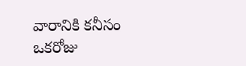వారానికి కనీసం ఒకరోజు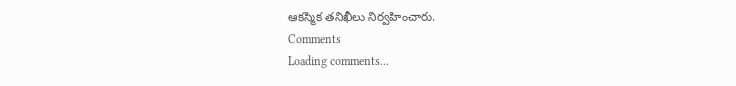ఆకస్మిక తనిఖీలు నిర్వహించారు.
Comments
Loading comments...